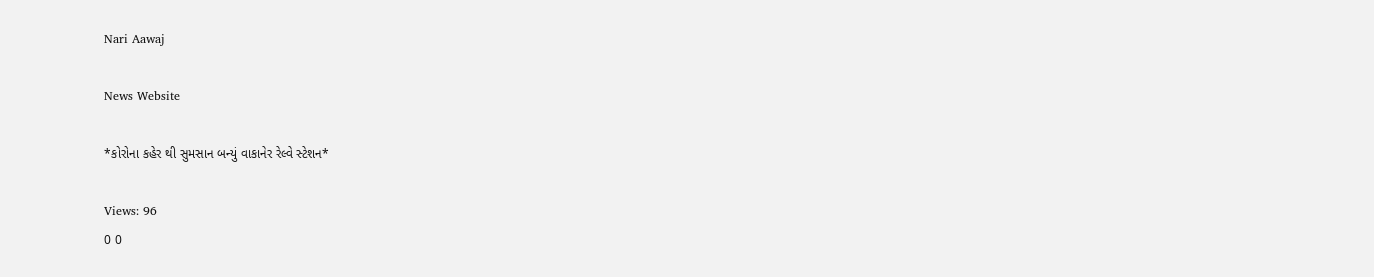Nari Aawaj

News Website

*કોરોના કહેર થી સુમસાન બન્યું વાકાનેર રેલ્વે સ્ટેશન*

Views: 96
0 0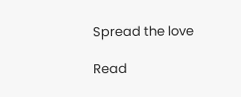Spread the love

Read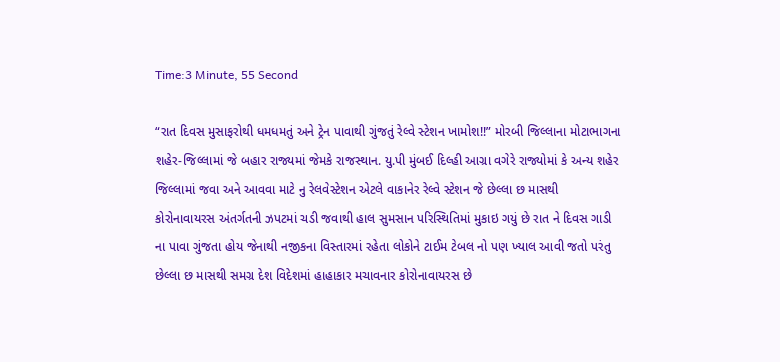Time:3 Minute, 55 Second

“રાત દિવસ મુસાફરોથી ધમધમતું અને ટ્રેન પાવાથી ગુંજતું રેલ્વે સ્ટેશન ખામોશ!!” મોરબી જિલ્લાના મોટાભાગના શહેર-જિલ્લામાં જે બહાર રાજ્યમાં જેમકે રાજસ્થાન. યુ.પી મુંબઈ દિલ્હી આગ્રા વગેરે રાજ્યોમાં કે અન્ય શહેર જિલ્લામાં જવા અને આવવા માટે નુ રેલવેસ્ટેશન એટલે વાકાનેર રેલ્વે સ્ટેશન જે છેલ્લા છ માસથી કોરોનાવાયરસ અંતર્ગતની ઝપટમાં ચડી જવાથી હાલ સુમસાન પરિસ્થિતિમાં મુકાઇ ગયું છે રાત ને દિવસ ગાડી ના પાવા ગુંજતા હોય જેનાથી નજીકના વિસ્તારમાં રહેતા લોકોને ટાઈમ ટેબલ નો પણ ખ્યાલ આવી જતો પરંતુ છેલ્લા છ માસથી સમગ્ર દેશ વિદેશમાં હાહાકાર મચાવનાર કોરોનાવાયરસ છે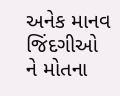અનેક માનવ જિંદગીઓ ને મોતના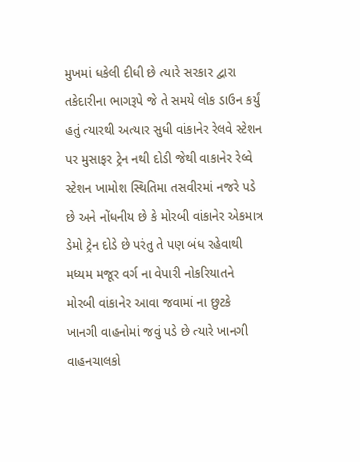મુખમાં ધકેલી દીધી છે ત્યારે સરકાર દ્વારા તકેદારીના ભાગરૂપે જે તે સમયે લોક ડાઉન કર્યું હતું ત્યારથી અત્યાર સુધી વાંકાનેર રેલવે સ્ટેશન પર મુસાફર ટ્રેન નથી દોડી જેથી વાકાનેર રેલ્વે સ્ટેશન ખામોશ સ્થિતિમા તસવીરમાં નજરે પડે છે અને નોંધનીય છે કે મોરબી વાંકાનેર એકમાત્ર ડેમો ટ્રેન દોડે છે પરંતુ તે પણ બંધ રહેવાથી મધ્યમ મજૂર વર્ગ ના વેપારી નોકરિયાતને મોરબી વાંકાનેર આવા જવામાં ના છુટકે ખાનગી વાહનોમાં જવું પડે છે ત્યારે ખાનગી વાહનચાલકો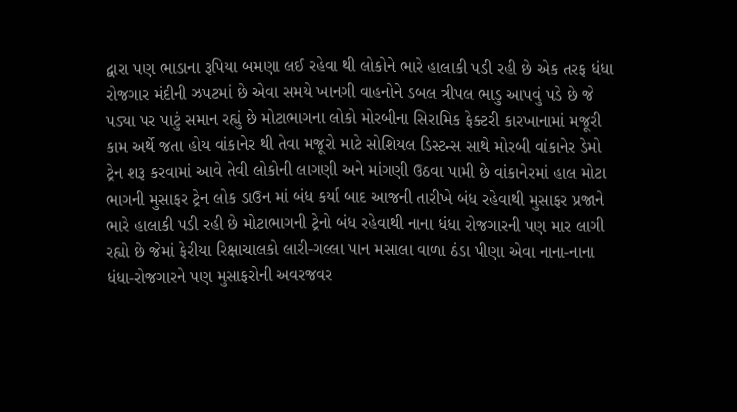દ્વારા પણ ભાડાના રૂપિયા બમણા લઈ રહેવા થી લોકોને ભારે હાલાકી પડી રહી છે એક તરફ ધંધા રોજગાર મંદીની ઝપટમાં છે એવા સમયે ખાનગી વાહનોને ડબલ ત્રીપલ ભાડુ આપવું પડે છે જે પડ્યા પર પાટું સમાન રહ્યું છે મોટાભાગના લોકો મોરબીના સિરામિક ફેક્ટરી કારખાનામાં મજૂરી કામ અર્થે જતા હોય વાંકાનેર થી તેવા મજૂરો માટે સોશિયલ ડિસ્ટન્સ સાથે મોરબી વાંકાનેર ડેમો ટ્રેન શરૂ કરવામાં આવે તેવી લોકોની લાગણી અને માંગણી ઉઠવા પામી છે વાંકાનેરમાં હાલ મોટા ભાગની મુસાફર ટ્રેન લોક ડાઉન માં બંધ કર્યા બાદ આજની તારીખે બંધ રહેવાથી મુસાફર પ્રજાને ભારે હાલાકી પડી રહી છે મોટાભાગની ટ્રેનો બંધ રહેવાથી નાના ધંધા રોજગારની પણ માર લાગી રહ્યો છે જેમાં ફેરીયા રિક્ષાચાલકો લારી-ગલ્લા પાન મસાલા વાળા ઠંડા પીણા એવા નાના-નાના ધંધા-રોજગારને પણ મુસાફરોની અવરજવર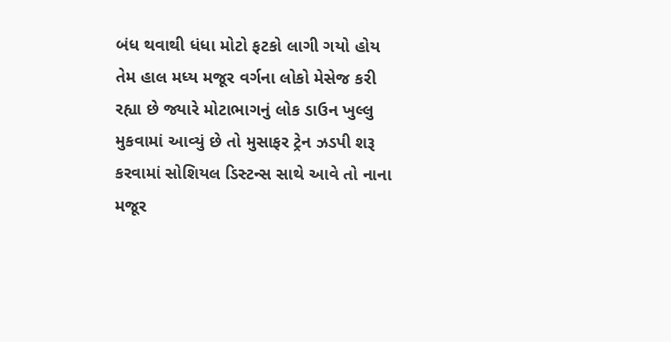બંધ થવાથી ધંધા મોટો ફટકો લાગી ગયો હોય તેમ હાલ મધ્ય મજૂર વર્ગના લોકો મેસેજ કરી રહ્યા છે જ્યારે મોટાભાગનું લોક ડાઉન ખુલ્લુ મુકવામાં આવ્યું છે તો મુસાફર ટ્રેન ઝડપી શરૂ કરવામાં સોશિયલ ડિસ્ટન્સ સાથે આવે તો નાના મજૂર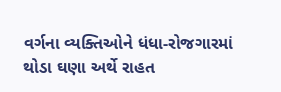વર્ગના વ્યક્તિઓને ધંધા-રોજગારમાં થોડા ઘણા અર્થે રાહત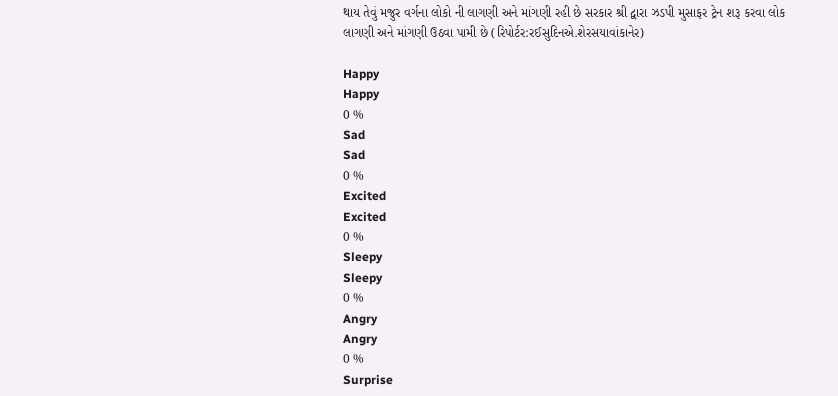થાય તેવું મજુર વર્ગના લોકો ની લાગણી અને માંગણી રહી છે સરકાર શ્રી દ્વારા ઝડપી મુસાફર ટ્રેન શરૂ કરવા લોક લાગણી અને માંગણી ઉઠવા પામી છે (રિપોર્ટર:રઈસુદિનએ.શેરસયાવાંકાનેર)

Happy
Happy
0 %
Sad
Sad
0 %
Excited
Excited
0 %
Sleepy
Sleepy
0 %
Angry
Angry
0 %
Surprise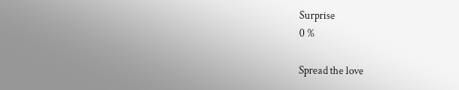Surprise
0 %

Spread the love